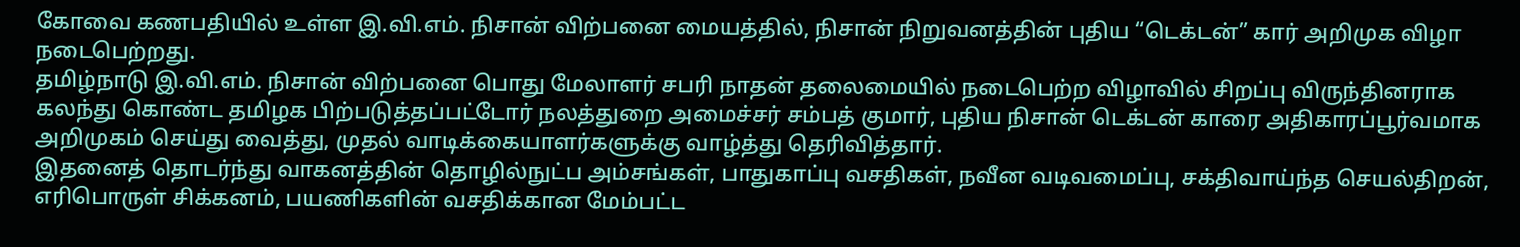கோவை கணபதியில் உள்ள இ.வி.எம். நிசான் விற்பனை மையத்தில், நிசான் நிறுவனத்தின் புதிய “டெக்டன்” கார் அறிமுக விழா நடைபெற்றது.
தமிழ்நாடு இ.வி.எம். நிசான் விற்பனை பொது மேலாளர் சபரி நாதன் தலைமையில் நடைபெற்ற விழாவில் சிறப்பு விருந்தினராக கலந்து கொண்ட தமிழக பிற்படுத்தப்பட்டோர் நலத்துறை அமைச்சர் சம்பத் குமார், புதிய நிசான் டெக்டன் காரை அதிகாரப்பூர்வமாக அறிமுகம் செய்து வைத்து, முதல் வாடிக்கையாளர்களுக்கு வாழ்த்து தெரிவித்தார்.
இதனைத் தொடர்ந்து வாகனத்தின் தொழில்நுட்ப அம்சங்கள், பாதுகாப்பு வசதிகள், நவீன வடிவமைப்பு, சக்திவாய்ந்த செயல்திறன், எரிபொருள் சிக்கனம், பயணிகளின் வசதிக்கான மேம்பட்ட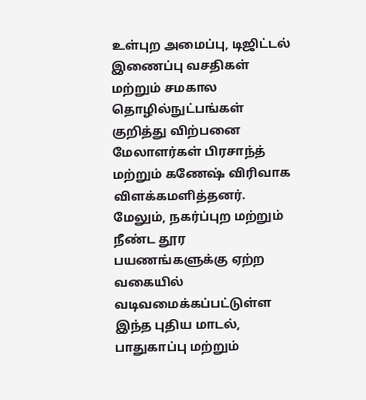உள்புற அமைப்பு, டிஜிட்டல் இணைப்பு வசதிகள் மற்றும் சமகால தொழில்நுட்பங்கள் குறித்து விற்பனை மேலாளர்கள் பிரசாந்த் மற்றும் கணேஷ் விரிவாக விளக்கமளித்தனர்.
மேலும், நகர்ப்புற மற்றும் நீண்ட தூர பயணங்களுக்கு ஏற்ற வகையில் வடிவமைக்கப்பட்டுள்ள இந்த புதிய மாடல், பாதுகாப்பு மற்றும்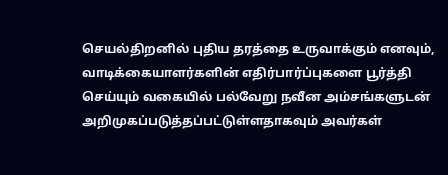செயல்திறனில் புதிய தரத்தை உருவாக்கும் எனவும், வாடிக்கையாளர்களின் எதிர்பார்ப்புகளை பூர்த்தி செய்யும் வகையில் பல்வேறு நவீன அம்சங்களுடன் அறிமுகப்படுத்தப்பட்டுள்ளதாகவும் அவர்கள்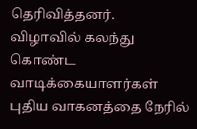தெரிவித்தனர்.
விழாவில் கலந்து கொண்ட வாடிக்கையாளர்கள் புதிய வாகனத்தை நேரில்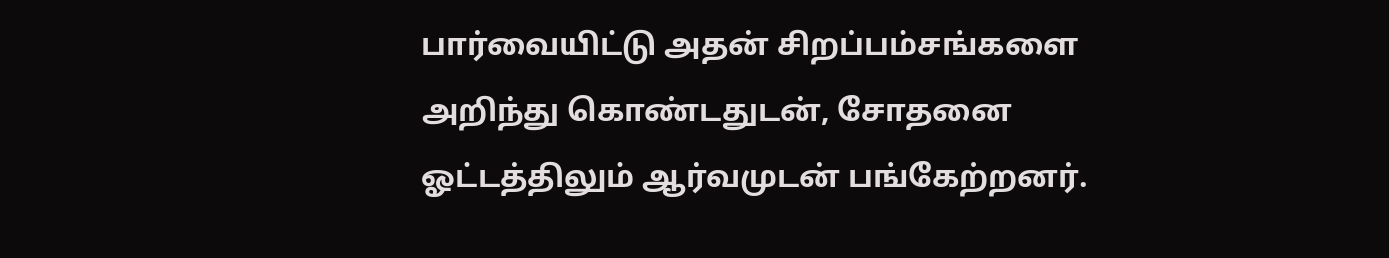பார்வையிட்டு அதன் சிறப்பம்சங்களை அறிந்து கொண்டதுடன், சோதனை ஓட்டத்திலும் ஆர்வமுடன் பங்கேற்றனர்.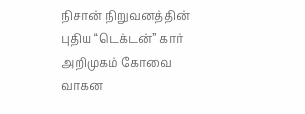நிசான் நிறுவனத்தின் புதிய “டெக்டன்” கார் அறிமுகம் கோவை வாகன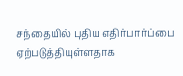சந்தையில் புதிய எதிர்பார்ப்பை ஏற்படுத்தியுள்ளதாக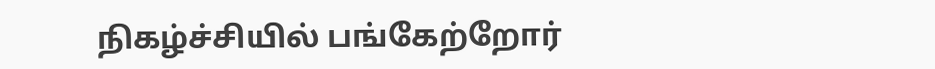நிகழ்ச்சியில் பங்கேற்றோர்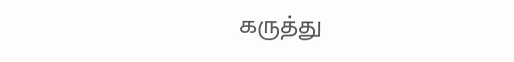கருத்து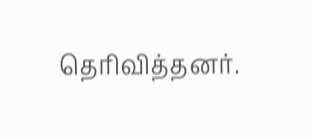தெரிவித்தனர்.